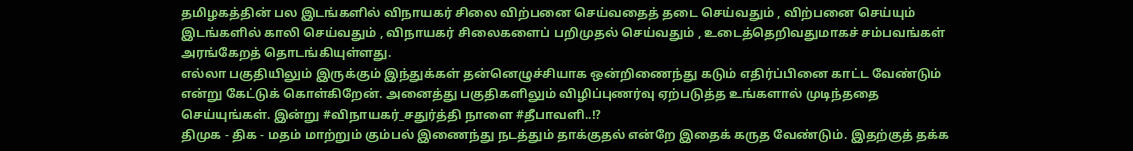தமிழகத்தின் பல இடங்களில் விநாயகர் சிலை விற்பனை செய்வதைத் தடை செய்வதும் , விற்பனை செய்யும் இடங்களில் காலி செய்வதும் , விநாயகர் சிலைகளைப் பறிமுதல் செய்வதும் , உடைத்தெறிவதுமாகச் சம்பவங்கள் அரங்கேறத் தொடங்கியுள்ளது.
எல்லா பகுதியிலும் இருக்கும் இந்துக்கள் தன்னெழுச்சியாக ஒன்றிணைந்து கடும் எதிர்ப்பினை காட்ட வேண்டும் என்று கேட்டுக் கொள்கிறேன். அனைத்து பகுதிகளிலும் விழிப்புணர்வு ஏற்படுத்த உங்களால் முடிந்ததை செய்யுங்கள். இன்று #விநாயகர்_சதுர்த்தி நாளை #தீபாவளி..!?
திமுக - திக - மதம் மாற்றும் கும்பல் இணைந்து நடத்தும் தாக்குதல் என்றே இதைக் கருத வேண்டும். இதற்குத் தக்க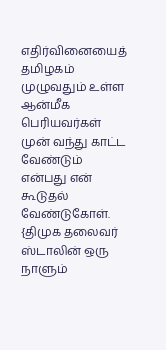எதிர்வினையைத் தமிழகம் முழுவதும் உள்ள ஆன்மீக பெரியவர்கள் முன் வந்து காட்ட வேண்டும் என்பது என் கூடுதல் வேண்டுகோள்.
{திமுக தலைவர் ஸ்டாலின் ஒரு நாளும்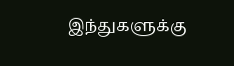இந்துகளுக்கு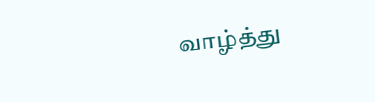வாழ்த்து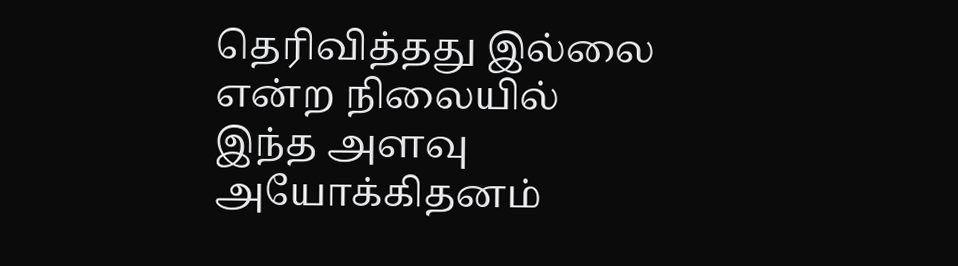தெரிவித்தது இல்லை என்ற நிலையில் இந்த அளவு அயோக்கிதனம்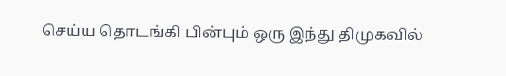செய்ய தொடங்கி பின்பும் ஒரு இந்து திமுகவில்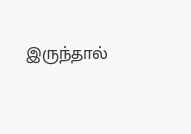இருந்தால்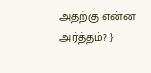அதற்கு என்ன அர்த்தம்? }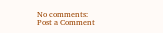No comments:
Post a Comment